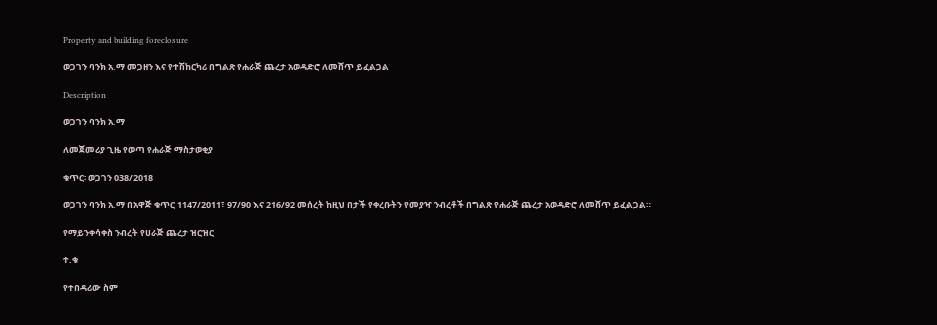Property and building foreclosure

ወጋገን ባንክ አ.ማ መጋዘን እና የተሽከርካሪ በግልጽ የሐራጅ ጨረታ አወዳድሮ ለመሸጥ ይፈልጋል

Description

ወጋገን ባንክ አ.ማ

ለመጀመሪያ ጊዜ የወጣ የሐራጅ ማስታወቂያ

ቁጥር፡ ወጋገን 038/2018

ወጋገን ባንክ አ.ማ በአዋጅ ቁጥር 1147/2011፣ 97/90 እና 216/92 መሰረት ከዚህ በታች የቀረቡትን የመያዣ ንብረቶች በግልጽ የሐራጅ ጨረታ አወዳድሮ ለመሸጥ ይፈልጋል።

የማይንቀሳቀስ ንብረት የሀራጅ ጨረታ ዝርዝር

ተ.ቁ

የተበዳሪው ስም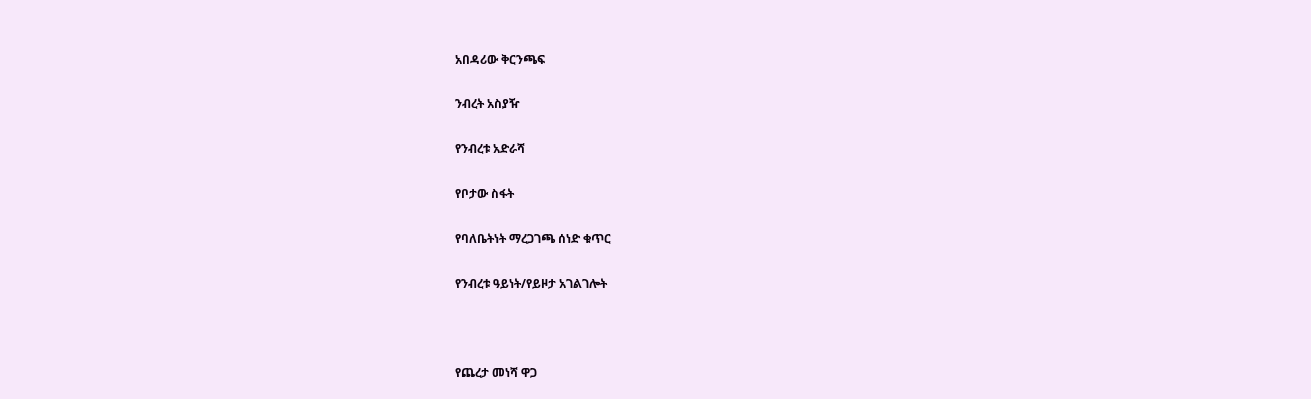አበዳሪው ቅርንጫፍ

ንብረት አስያዥ

የንብረቱ አድራሻ

የቦታው ስፋት

የባለቤትነት ማረጋገጫ ሰነድ ቁጥር

የንብረቱ ዓይነት/የይዞታ አገልገሎት



የጨረታ መነሻ ዋጋ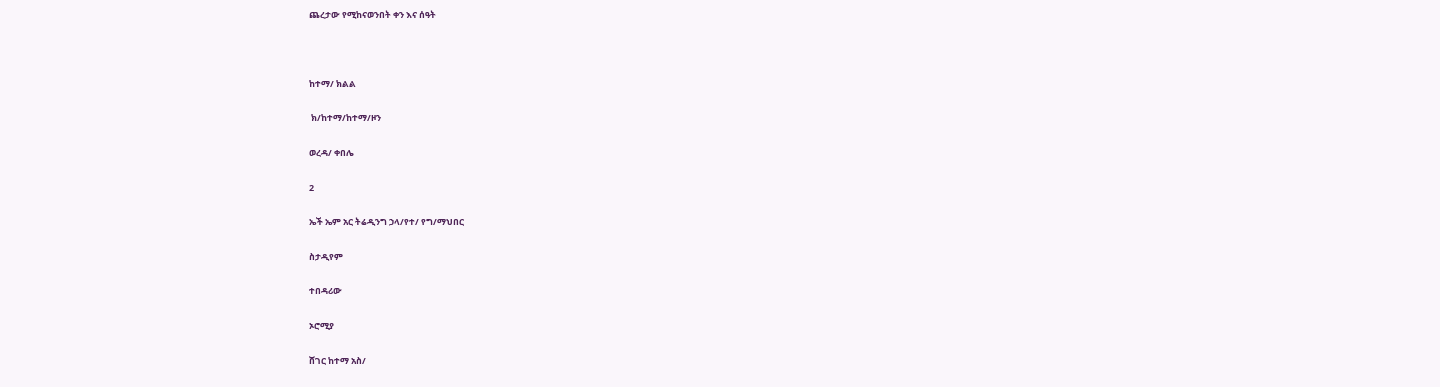ጨረታው የሚከናወንበት ቀን እና ሰዓት



ከተማ/ ክልል

 ክ/ከተማ/ከተማ/ዞን

ወረዳ/ ቀበሌ

2

ኤች ኤም አር ትሬዲንግ ኃላ/የተ/ የግ/ማህበር

ስታዲየም

ተበዳሪው

ኦሮሚያ

ሸገር ከተማ አስ/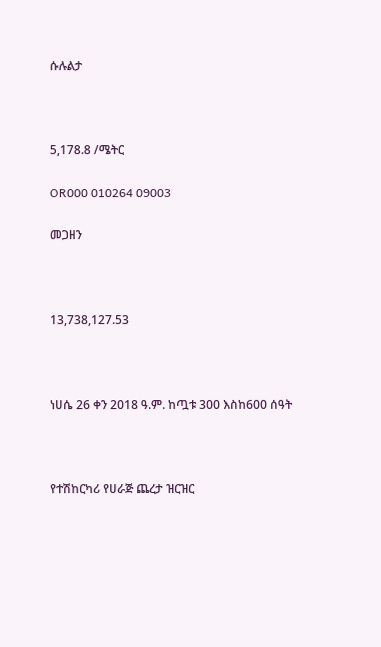ሱሉልታ



5,178.8 /ሜትር

OR000 010264 09003

መጋዘን



13,738,127.53



ነሀሴ 26 ቀን 2018 ዓ.ም. ከጧቱ 300 እስከ600 ሰዓት



የተሽከርካሪ የሀራጅ ጨረታ ዝርዝር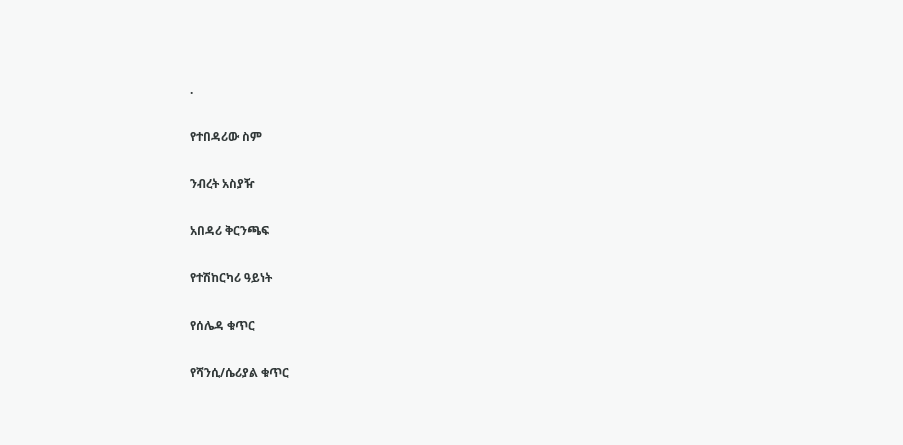.

የተበዳሪው ስም

ንብረት አስያዥ

አበዳሪ ቅርንጫፍ

የተሽከርካሪ ዓይነት

የሰሌዳ ቁጥር

የሻንሲ/ሴሪያል ቁጥር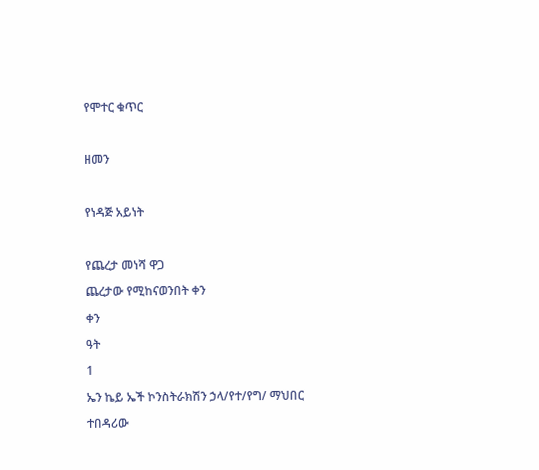የሞተር ቁጥር



ዘመን



የነዳጅ አይነት



የጨረታ መነሻ ዋጋ

ጨረታው የሚከናወንበት ቀን

ቀን

ዓት

1

ኤን ኬይ ኤች ኮንስትራክሽን ኃላ/የተ/የግ/ ማህበር

ተበዳሪው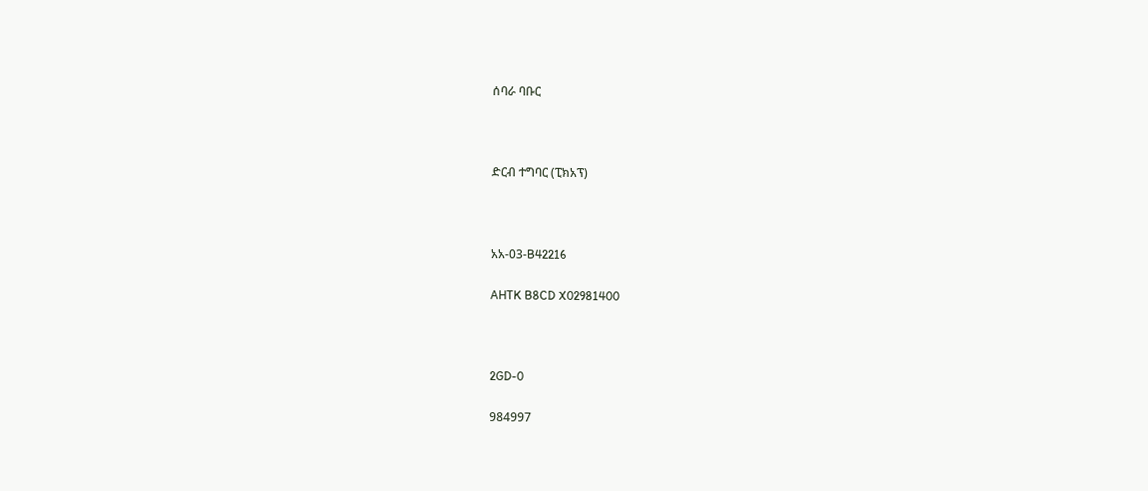ሰባራ ባቡር



ድርብ ተግባር (ፒክአፕ)



አአ-03-B42216

AHTK B8CD X02981400



2GD-0

984997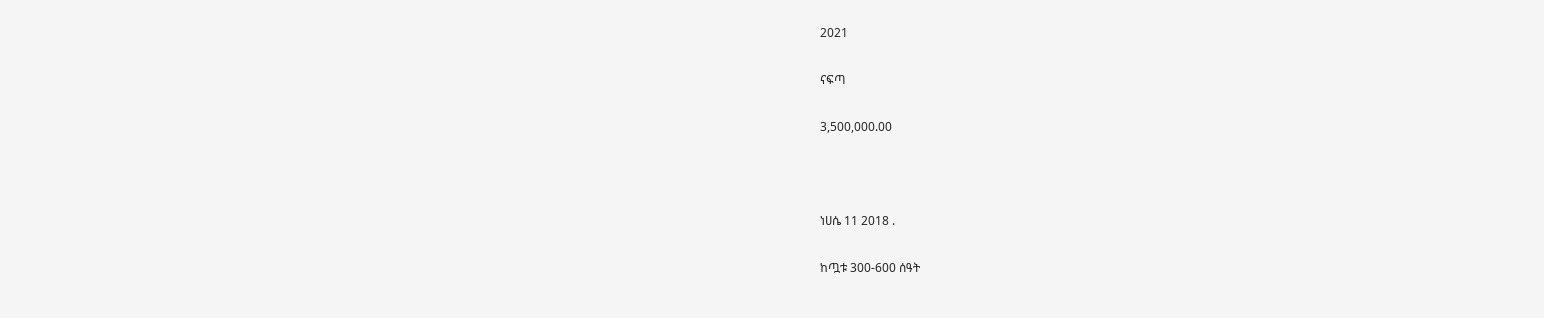2021

ናፍጣ

3,500,000.00



ነሀሴ 11 2018 .

ከጧቱ 300-600 ሰዓት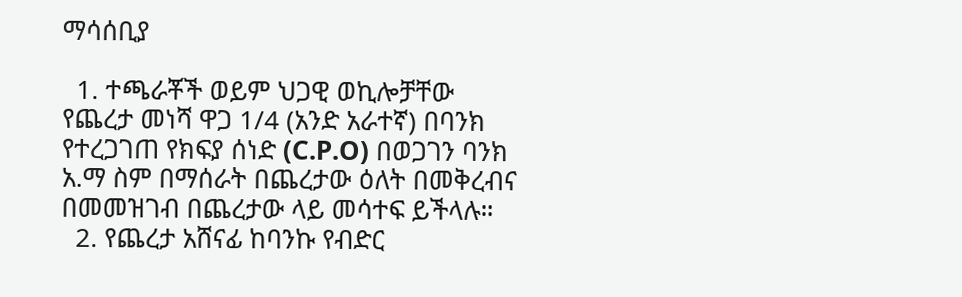ማሳሰቢያ

  1. ተጫራቾች ወይም ህጋዊ ወኪሎቻቸው የጨረታ መነሻ ዋጋ 1/4 (አንድ አራተኛ) በባንክ የተረጋገጠ የክፍያ ሰነድ (C.P.O) በወጋገን ባንክ አ.ማ ስም በማሰራት በጨረታው ዕለት በመቅረብና በመመዝገብ በጨረታው ላይ መሳተፍ ይችላሉ።
  2. የጨረታ አሸናፊ ከባንኩ የብድር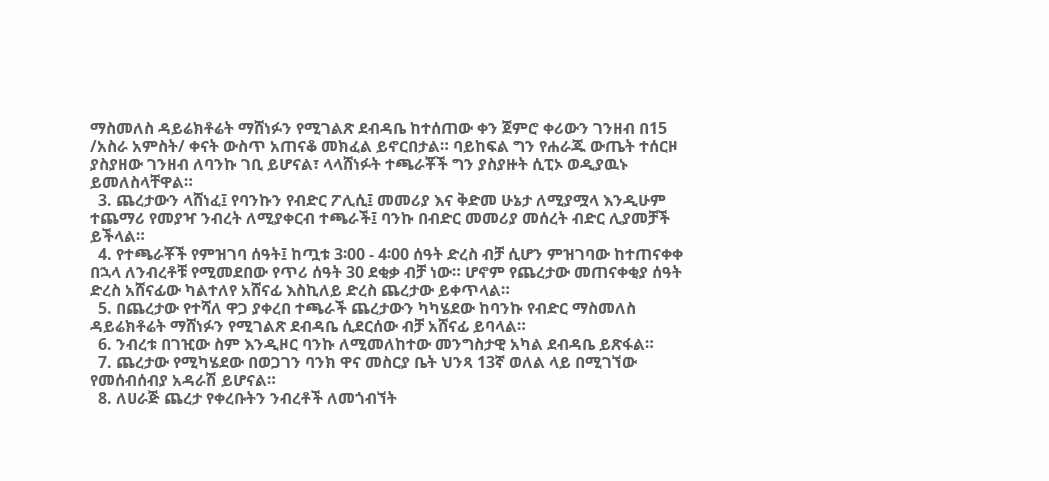ማስመለስ ዳይሬክቶሬት ማሸነፉን የሚገልጽ ደብዳቤ ከተሰጠው ቀን ጀምሮ ቀሪውን ገንዘብ በ15 /አስራ አምስት/ ቀናት ውስጥ አጠናቆ መክፈል ይኖርበታል። ባይከፍል ግን የሐራጁ ውጤት ተሰርዞ ያስያዘው ገንዘብ ለባንኩ ገቢ ይሆናል፣ ላላሸነፉት ተጫራቾች ግን ያስያዙት ሲፒኦ ወዲያዉኑ ይመለስላቸዋል።
  3. ጨረታውን ላሸነፈ፤ የባንኩን የብድር ፖሊሲ፤ መመሪያ እና ቅድመ ሁኔታ ለሚያሟላ እንዲሁም ተጨማሪ የመያዣ ንብረት ለሚያቀርብ ተጫራች፤ ባንኩ በብድር መመሪያ መሰረት ብድር ሊያመቻች ይችላል።
  4. የተጫራቾች የምዝገባ ሰዓት፤ ከጧቱ 3፡00 - 4፡00 ሰዓት ድረስ ብቻ ሲሆን ምዝገባው ከተጠናቀቀ በኋላ ለንብረቶቹ የሚመደበው የጥሪ ሰዓት 30 ደቂቃ ብቻ ነው። ሆኖም የጨረታው መጠናቀቂያ ሰዓት ድረስ አሸናፊው ካልተለየ አሸናፊ እስኪለይ ድረስ ጨረታው ይቀጥላል።
  5. በጨረታው የተሻለ ዋጋ ያቀረበ ተጫራች ጨረታውን ካካሄደው ከባንኩ የብድር ማስመለስ ዳይሬክቶሬት ማሸነፉን የሚገልጽ ደብዳቤ ሲደርሰው ብቻ አሸናፊ ይባላል።
  6. ንብረቱ በገዢው ስም እንዲዞር ባንኩ ለሚመለከተው መንግስታዊ አካል ደብዳቤ ይጽፋል።
  7. ጨረታው የሚካሄደው በወጋገን ባንክ ዋና መስርያ ቤት ህንጻ 13ኛ ወለል ላይ በሚገኘው የመሰብሰብያ አዳራሽ ይሆናል።
  8. ለሀራጅ ጨረታ የቀረቡትን ንብረቶች ለመጎብኘት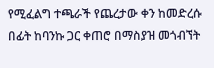የሚፈልግ ተጫራች የጨረታው ቀን ከመድረሱ በፊት ከባንኩ ጋር ቀጠሮ በማስያዝ መጎብኘት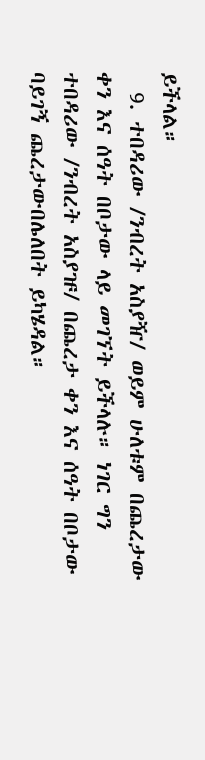ይችላል።
  9. ተበዳሪው /ንብረት አስያዥ/ ወይም ሁለቱም በጨረታው ቀን እና ሰዓት በቦታው ላይ መገኘት ይችላሉ። ነገር ግን ተበዳሪው /ንብረት አስያዡ/ በጨረታ ቀን እና ሰዓት በቦታው ባይገኝ ጨረታውበሌለበት ይካሄዳል።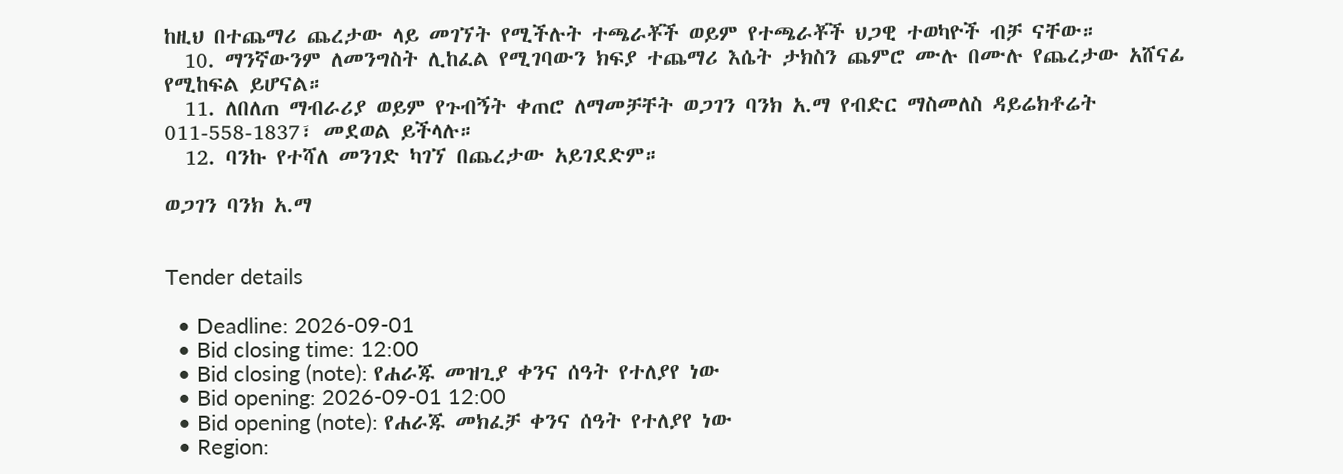ከዚህ በተጨማሪ ጨረታው ላይ መገኘት የሚችሉት ተጫራቾች ወይም የተጫራቾች ህጋዊ ተወካዮች ብቻ ናቸው።
  10. ማንኛውንም ለመንግስት ሊከፈል የሚገባውን ክፍያ ተጨማሪ እሴት ታክስን ጨምሮ ሙሉ በሙሉ የጨረታው አሸናፊ የሚከፍል ይሆናል።
  11. ለበለጠ ማብራሪያ ወይም የጉብኝት ቀጠሮ ለማመቻቸት ወጋገን ባንክ አ.ማ የብድር ማስመለስ ዳይሬክቶሬት 011-558-1837፣ መደወል ይችላሉ።
  12. ባንኩ የተሻለ መንገድ ካገኘ በጨረታው አይገደድም።

ወጋገን ባንክ አ.ማ


Tender details

  • Deadline: 2026-09-01
  • Bid closing time: 12:00
  • Bid closing (note): የሐራጁ መዝጊያ ቀንና ሰዓት የተለያየ ነው
  • Bid opening: 2026-09-01 12:00
  • Bid opening (note): የሐራጁ መክፈቻ ቀንና ሰዓት የተለያየ ነው
  • Region: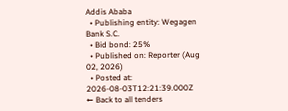Addis Ababa
  • Publishing entity: Wegagen Bank S.C.
  • Bid bond: 25%
  • Published on: Reporter (Aug 02, 2026)
  • Posted at: 2026-08-03T12:21:39.000Z
← Back to all tenders